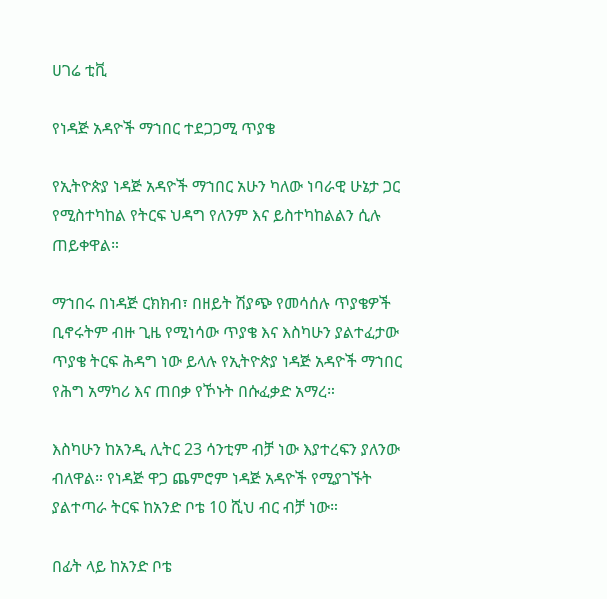ሀገሬ ቲቪ

የነዳጅ አዳዮች ማኀበር ተደጋጋሚ ጥያቄ

የኢትዮጵያ ነዳጅ አዳዮች ማኀበር አሁን ካለው ነባራዊ ሁኔታ ጋር የሚስተካከል የትርፍ ህዳግ የለንም እና ይስተካከልልን ሲሉ ጠይቀዋል።

ማኀበሩ በነዳጅ ርክክብ፣ በዘይት ሽያጭ የመሳሰሉ ጥያቄዎች ቢኖሩትም ብዙ ጊዜ የሚነሳው ጥያቄ እና እስካሁን ያልተፈታው ጥያቄ ትርፍ ሕዳግ ነው ይላሉ የኢትዮጵያ ነዳጅ አዳዮች ማኀበር የሕግ አማካሪ እና ጠበቃ የኾኑት በሱፈቃድ አማረ።

እስካሁን ከአንዲ ሊትር 23 ሳንቲም ብቻ ነው እያተረፍን ያለንው ብለዋል። የነዳጅ ዋጋ ጨምሮም ነዳጅ አዳዮች የሚያገኙት ያልተጣራ ትርፍ ከአንድ ቦቴ 10 ሺህ ብር ብቻ ነው።

በፊት ላይ ከአንድ ቦቴ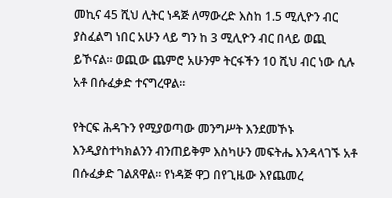መኪና 45 ሺህ ሊትር ነዳጅ ለማውረድ እስከ 1.5 ሚሊዮን ብር ያስፈልግ ነበር አሁን ላይ ግን ከ 3 ሚሊዮን ብር በላይ ወጪ ይኾናል። ወጪው ጨምሮ አሁንም ትርፋችን 10 ሺህ ብር ነው ሲሉ አቶ በሱፈቃድ ተናግረዋል።

የትርፍ ሕዳጉን የሚያወጣው መንግሥት እንደመኾኑ እንዲያስተካክልንን ብንጠይቅም እስካሁን መፍትሔ እንዳላገኙ አቶ በሱፈቃድ ገልጸዋል። የነዳጅ ዋጋ በየጊዜው እየጨመረ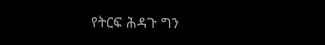የትርፍ ሕዳጉ ግን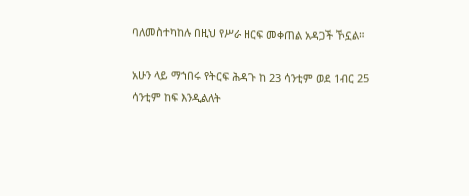ባለመስተካከሉ በዚህ የሥራ ዘርፍ መቀጠል አዳጋች ኾኗል።

አሁን ላይ ማኀበሩ የትርፍ ሕዳጉ ከ 23 ሳንቲም ወደ 1ብር 25 ሳንቲም ከፍ እንዲልለት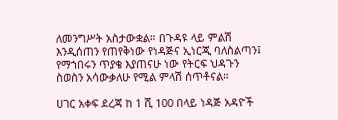ለመንግሥት አስታውቋል። በጉዳዩ ላይ ምልሽ እንዲሰጠን የጠየቅነው የነዳጅና ኢነርጂ ባለስልጣን፤ የማኀበሩን ጥያቄ እያጠናሁ ነው የትርፍ ህዳጉን ስወስን አሳውቃለሁ የሚል ምላሽ ሰጥቶናል።

ሀገር አቀፍ ደረጃ ከ 1 ሺ 100 በላይ ነዳጅ አዳዮች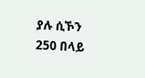ያሉ ሲኾን 250 በላይ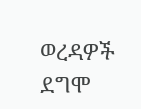ወረዳዎች ደግሞ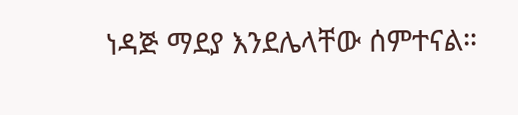ነዳጅ ማደያ እንደሌላቸው ሰምተናል።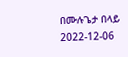በሙሉጌታ በላይ
2022-12-06